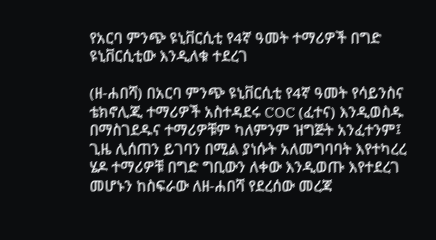የአርባ ምንጭ ዩኒቨርሲቲ የ4ኛ ዓመት ተማሪዎች በግድ ዩኒቨርሲቲው እንዲለቁ ተደረገ

(ዘ-ሐበሻ) በአርባ ምንጭ ዩኒቨርሲቲ የ4ኛ ዓመት የሳይንስና ቴክኖሊጂ ተማሪዎች አስተዳደሩ COC (ፈተና) እንዲወስዱ በማስገደዱና ተማሪዎቹም ካለምንም ዝግጅት አንፈተንም፤ ጊዜ ሊሰጠን ይገባን በሚል ያነሱት አለመግባባት እየተካረረ ሄዶ ተማሪዎቹ በግድ ግቢውን ለቀው እንዲወጡ እየተደረገ መሆኑን ከስፍራው ለዘ-ሐበሻ የደረሰው መረጃ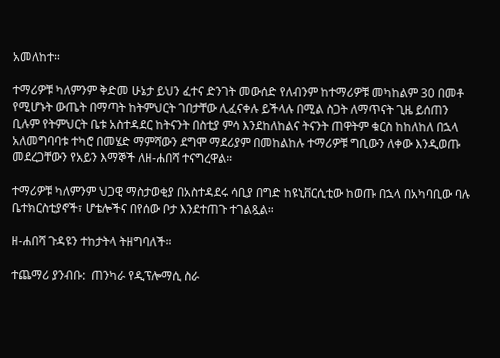አመለከተ።

ተማሪዎቹ ካለምንም ቅድመ ሁኔታ ይህን ፈተና ድንገት መውሰድ የለብንም ከተማሪዎቹ መካከልም 30 በመቶ የሚሆኑት ውጤት በማጣት ከትምህርት ገበታቸው ሊፈናቀሉ ይችላሉ በሚል ስጋት ለማጥናት ጊዜ ይሰጠን ቢሉም የትምህርት ቤቱ አስተዳደር ከትናንት በስቲያ ምሳ እንደከለከልና ትናንት ጠዋትም ቁርስ ከከለከለ በኋላ አለመግባባቱ ተካሮ በመሄድ ማምሻውን ደግሞ ማደሪያም በመከልከሉ ተማሪዎቹ ግቢውን ለቀው እንዲወጡ መደረጋቸውን የአይን እማኞች ለዘ-ሐበሻ ተናግረዋል።

ተማሪዎቹ ካለምንም ህጋዊ ማስታወቂያ በአስተዳደሩ ሳቢያ በግድ ከዩኒቨርሲቲው ከወጡ በኋላ በአካባቢው ባሉ ቤተክርስቲያኖች፣ ሆቴሎችና በየሰው ቦታ እንደተጠጉ ተገልጿል።

ዘ-ሐበሻ ጉዳዩን ተከታትላ ትዘግባለች።

ተጨማሪ ያንብቡ:  ጠንካራ የዲፕሎማሲ ስራ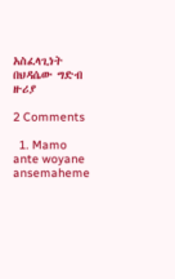አስፈላጊነት በህዳሴው ግድብ ዙሪያ

2 Comments

  1. Mamo ante woyane ansemaheme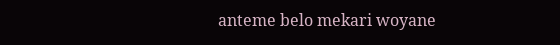anteme belo mekari woyane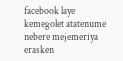facebook laye kemegolet atatenume nebere mejemeriya erasken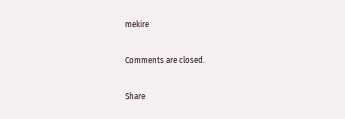mekire

Comments are closed.

Share